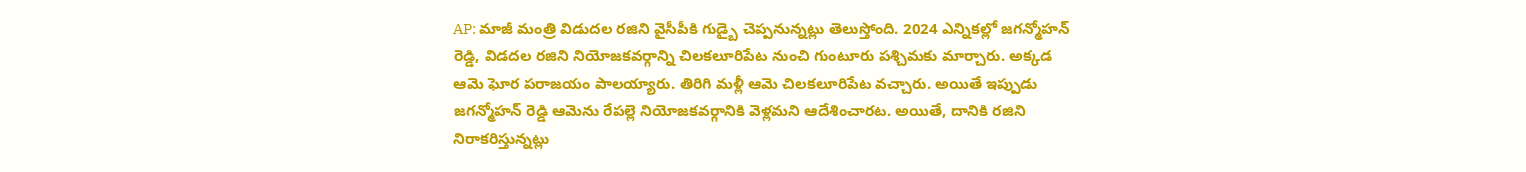AP: మాజీ మంత్రి విడుదల రజిని వైసీపీకి గుడ్బై చెప్పనున్నట్లు తెలుస్తోంది. 2024 ఎన్నికల్లో జగన్మోహన్ రెడ్డి, విడదల రజిని నియోజకవర్గాన్ని చిలకలూరిపేట నుంచి గుంటూరు పశ్చిమకు మార్చారు. అక్కడ ఆమె ఘోర పరాజయం పాలయ్యారు. తిరిగి మళ్లీ ఆమె చిలకలూరిపేట వచ్చారు. అయితే ఇప్పుడు జగన్మోహన్ రెడ్డి ఆమెను రేపల్లె నియోజకవర్గానికి వెళ్లమని ఆదేశించారట. అయితే, దానికి రజిని నిరాకరిస్తున్నట్లు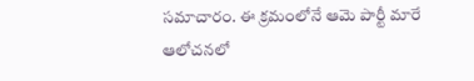సమాచారం. ఈ క్రమంలోనే ఆమె పార్టీ మారే ఆలోచనలో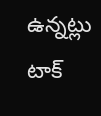ఉన్నట్లు టాక్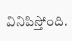వినిపిస్తోంది.